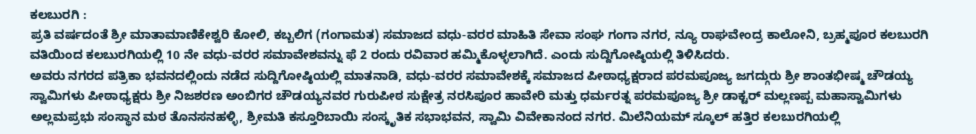ಕಲಬುರಗಿ :
ಪ್ರತಿ ವರ್ಷದಂತೆ ಶ್ರೀ ಮಾತಾಮಾಣಿಕೇಶ್ವರಿ ಕೋಲಿ, ಕಬ್ಬಲಿಗ (ಗಂಗಾಮತ) ಸಮಾಜದ ವಧು-ವರರ ಮಾಹಿತಿ ಸೇವಾ ಸಂಘ ಗಂಗಾ ನಗರ, ನ್ಯೂ ರಾಘವೇಂದ್ರ ಕಾಲೋನಿ, ಬ್ರಹ್ಮಪೂರ ಕಲಬುರಗಿ ವತಿಯಿಂದ ಕಲಬುರಗಿಯಲ್ಲಿ 10 ನೇ ವಧು-ವರರ ಸಮಾವೇಶವನ್ನು ಫೆ 2 ರಂದು ರವಿವಾರ ಹಮ್ಮಿಕೊಳ್ಳಲಾಗಿದೆ. ಎಂದು ಸುದ್ದಿಗೋಷ್ಠಿಯಲ್ಲಿ ತಿಳಿಸಿದರು.
ಅವರು ನಗರದ ಪತ್ರಿಕಾ ಭವನದಲ್ಲಿಂದು ನಡೆದ ಸುದ್ದಿಗೋಷ್ಠಿಯಲ್ಲಿ ಮಾತನಾಡಿ, ವಧು-ವರರ ಸಮಾವೇಶಕ್ಕೆ ಸಮಾಜದ ಪೀಠಾಧ್ಯಕ್ಷರಾದ ಪರಮಪೂಜ್ಯ ಜಗದ್ಗುರು ಶ್ರೀ ಶಾಂತಭೀಷ್ಮ ಚೌಡಯ್ಯ ಸ್ವಾಮಿಗಳು ಪೀಠಾಧ್ಯಕ್ಷರು ಶ್ರೀ ನಿಜಶರಣ ಅಂಬಿಗರ ಚೌಡಯ್ಯನವರ ಗುರುಪೀಠ ಸುಕ್ಷೇತ್ರ ನರಸಿಪೂರ ಹಾವೇರಿ ಮತ್ತು ಧರ್ಮರತ್ನ ಪರಮಪೂಜ್ಯ ಶ್ರೀ ಡಾಕ್ಟರ್ ಮಲ್ಲಣಪ್ಪ ಮಹಾಸ್ವಾಮಿಗಳು ಅಲ್ಲಮಪ್ರಭು ಸಂಸ್ಥಾನ ಮಠ ತೊನಸನಹಳ್ಳಿ, ಶ್ರೀಮತಿ ಕಸ್ತೂರಿಬಾಯಿ ಸಂಸ್ಕೃತಿಕ ಸಭಾಭವನ, ಸ್ವಾಮಿ ವಿವೇಕಾನಂದ ನಗರ. ಮಿಲೆನಿಯಮ್ ಸ್ಕೂಲ್ ಹತ್ತಿರ ಕಲಬುರಗಿಯಲ್ಲಿ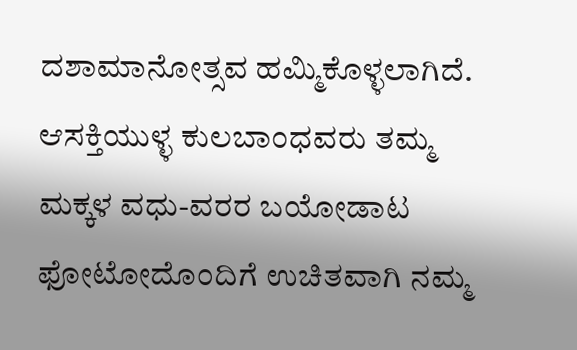ದಶಾಮಾನೋತ್ಸವ ಹಮ್ಮಿಕೊಳ್ಳಲಾಗಿದೆ. ಆಸಕ್ತಿಯುಳ್ಳ ಕುಲಬಾಂಧವರು ತಮ್ಮ ಮಕ್ಕಳ ವಧು-ವರರ ಬಯೋಡಾಟ ಫೋಟೋದೊಂದಿಗೆ ಉಚಿತವಾಗಿ ನಮ್ಮ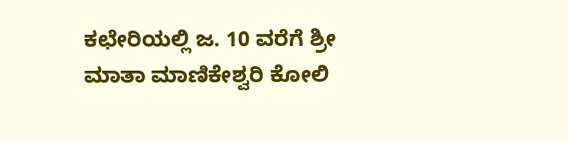ಕಛೇರಿಯಲ್ಲಿ ಜ. 10 ವರೆಗೆ ಶ್ರೀ ಮಾತಾ ಮಾಣಿಕೇಶ್ವರಿ ಕೋಲಿ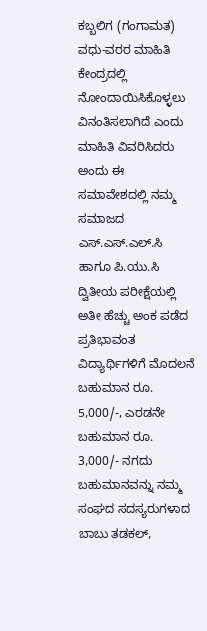ಕಬ್ಬಲಿಗ (ಗಂಗಾಮತ) ವಧು-ವರರ ಮಾಹಿತಿ ಕೇಂದ್ರದಲ್ಲಿ ನೋಂದಾಯಿಸಿಕೊಳ್ಳಲು ವಿನಂತಿಸಲಾಗಿದೆ ಎಂದು ಮಾಹಿತಿ ವಿವರಿಸಿದರು
ಅಂದು ಈ ಸಮಾವೇಶದಲ್ಲಿ ನಮ್ಮ ಸಮಾಜದ ಎಸ್.ಎಸ್.ಎಲ್.ಸಿ ಹಾಗೂ ಪಿ.ಯು.ಸಿ ದ್ವಿತೀಯ ಪರೀಕ್ಷೆಯಲ್ಲಿ ಅತೀ ಹೆಚ್ಚು ಅಂಕ ಪಡೆದ ಪ್ರತಿಭಾವಂತ ವಿದ್ಯಾರ್ಥಿಗಳಿಗೆ ಮೊದಲನೆ ಬಹುಮಾನ ರೂ. 5,000/-, ಎರಡನೇ ಬಹುಮಾನ ರೂ. 3,000/- ನಗದು ಬಹುಮಾನವನ್ನು ನಮ್ಮ ಸಂಘದ ಸದಸ್ಯರುಗಳಾದ ಬಾಬು ತಡಕಲ್,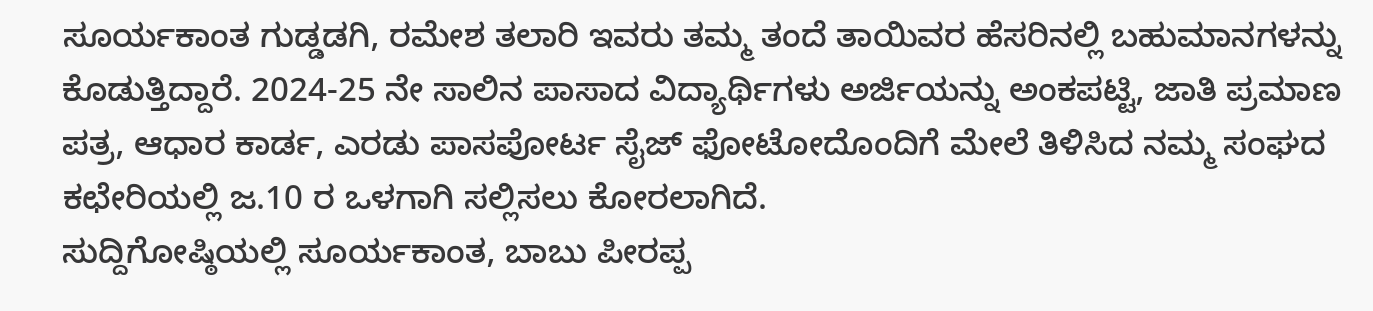ಸೂರ್ಯಕಾಂತ ಗುಡ್ಡಡಗಿ, ರಮೇಶ ತಲಾರಿ ಇವರು ತಮ್ಮ ತಂದೆ ತಾಯಿವರ ಹೆಸರಿನಲ್ಲಿ ಬಹುಮಾನಗಳನ್ನು ಕೊಡುತ್ತಿದ್ದಾರೆ. 2024-25 ನೇ ಸಾಲಿನ ಪಾಸಾದ ವಿದ್ಯಾರ್ಥಿಗಳು ಅರ್ಜಿಯನ್ನು ಅಂಕಪಟ್ಟಿ, ಜಾತಿ ಪ್ರಮಾಣ ಪತ್ರ, ಆಧಾರ ಕಾರ್ಡ, ಎರಡು ಪಾಸಪೋರ್ಟ ಸೈಜ್ ಫೋಟೋದೊಂದಿಗೆ ಮೇಲೆ ತಿಳಿಸಿದ ನಮ್ಮ ಸಂಘದ ಕಛೇರಿಯಲ್ಲಿ ಜ.10 ರ ಒಳಗಾಗಿ ಸಲ್ಲಿಸಲು ಕೋರಲಾಗಿದೆ.
ಸುದ್ದಿಗೋಷ್ಠಿಯಲ್ಲಿ ಸೂರ್ಯಕಾಂತ, ಬಾಬು ಪೀರಪ್ಪ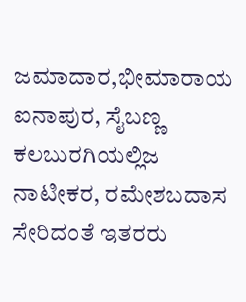ಜಮಾದಾರ,ಭೀಮಾರಾಯ ಐನಾಪುರ, ಸೈಬಣ್ಣ ಕಲಬುರಗಿಯಲ್ಲಿಜ ನಾಟೀಕರ, ರಮೇಶಬದಾಸ ಸೇರಿದಂತೆ ಇತರರು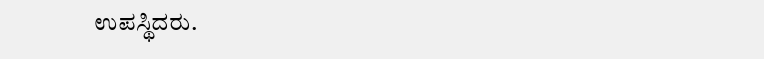ಉಪಸ್ಥಿದರು.